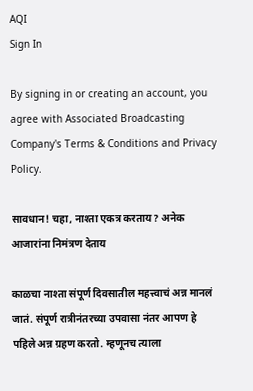AQI
Sign In

By signing in or creating an account, you agree with Associated Broadcasting Company's Terms & Conditions and Privacy Policy.

सावधान! चहा, नाश्ता एकत्र करताय? अनेक आजारांना निमंत्रण देताय

काळचा नाश्ता संपूर्ण दिवसातील महत्त्वाचं अन्न मानलं जातं. संपूर्ण रात्रीनंतरच्या उपवासा नंतर आपण हे पहिले अन्न ग्रहण करतो. म्हणूनच त्याला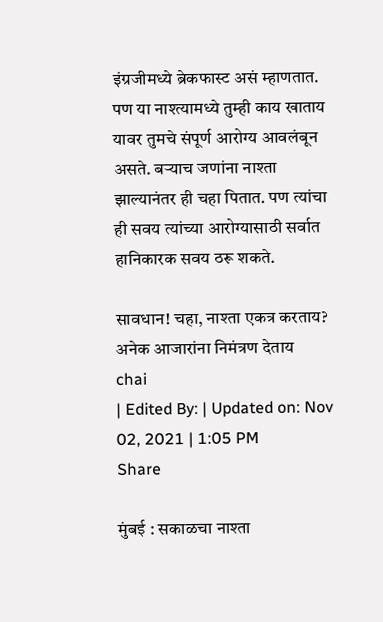इंग्रजीमध्ये ब्रेकफास्ट असं म्हाणतात. पण या नाश्त्यामध्ये तुम्ही काय खाताय यावर तुमचे संपूर्ण आरोग्य आवलंबून असते. बर्‍याच जणांना नाश्ता झाल्यानंतर ही चहा पितात. पण त्यांचा ही सवय त्यांच्या आरोग्यासाठी सर्वात हानिकारक सवय ठरू शकते.

सावधान! चहा, नाश्ता एकत्र करताय? अनेक आजारांना निमंत्रण देताय
chai
| Edited By: | Updated on: Nov 02, 2021 | 1:05 PM
Share

मुंबई : सकाळचा नाश्ता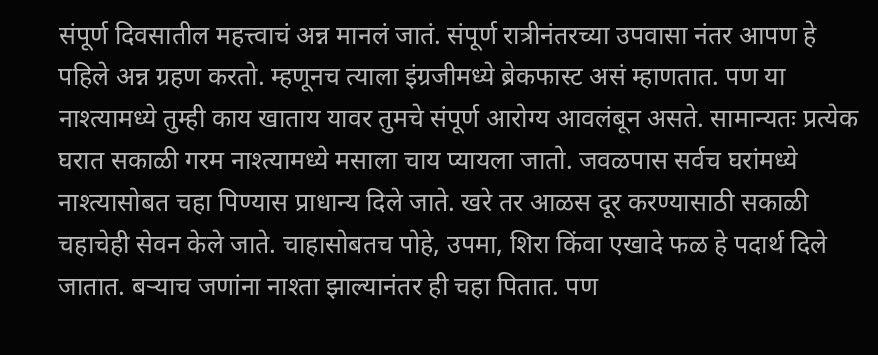संपूर्ण दिवसातील महत्त्वाचं अन्न मानलं जातं. संपूर्ण रात्रीनंतरच्या उपवासा नंतर आपण हे पहिले अन्न ग्रहण करतो. म्हणूनच त्याला इंग्रजीमध्ये ब्रेकफास्ट असं म्हाणतात. पण या नाश्त्यामध्ये तुम्ही काय खाताय यावर तुमचे संपूर्ण आरोग्य आवलंबून असते. सामान्यतः प्रत्येक घरात सकाळी गरम नाश्त्यामध्ये मसाला चाय प्यायला जातो. जवळपास सर्वच घरांमध्ये नाश्त्यासोबत चहा पिण्यास प्राधान्य दिले जाते. खरे तर आळस दूर करण्यासाठी सकाळी चहाचेही सेवन केले जाते. चाहासोबतच पोहे, उपमा, शिरा किंवा एखादे फळ हे पदार्थ दिले जातात. बर्‍याच जणांना नाश्ता झाल्यानंतर ही चहा पितात. पण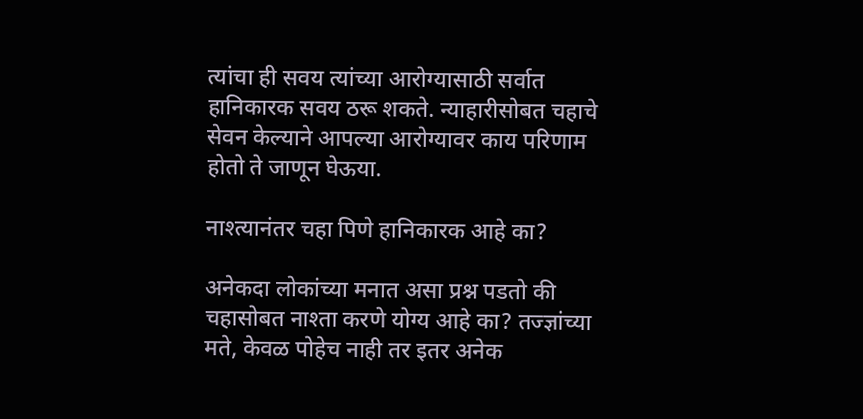त्यांचा ही सवय त्यांच्या आरोग्यासाठी सर्वात हानिकारक सवय ठरू शकते. न्याहारीसोबत चहाचे सेवन केल्याने आपल्या आरोग्यावर काय परिणाम होतो ते जाणून घेऊया.

नाश्त्यानंतर चहा पिणे हानिकारक आहे का?

अनेकदा लोकांच्या मनात असा प्रश्न पडतो की चहासोबत नाश्ता करणे योग्य आहे का? तज्ज्ञांच्या मते, केवळ पोहेच नाही तर इतर अनेक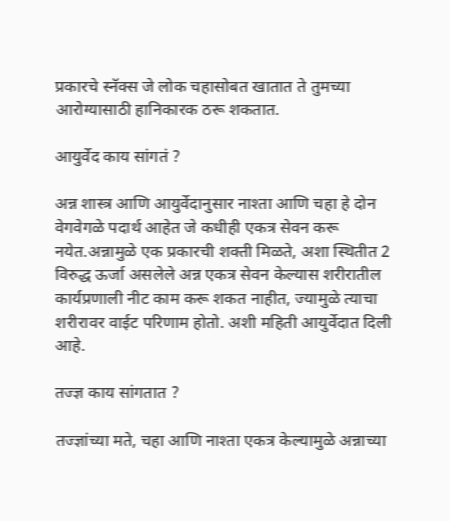प्रकारचे स्नॅक्स जे लोक चहासोबत खातात ते तुमच्या आरोग्यासाठी हानिकारक ठरू शकतात.

आयुर्वेद काय सांगतं ?

अन्न शास्त्र आणि आयुर्वेदानुसार नाश्ता आणि चहा हे दोन वेगवेगळे पदार्थ आहेत जे कधीही एकत्र सेवन करू नयेत.अन्नामुळे एक प्रकारची शक्ती मिळते, अशा स्थितीत 2 विरुद्ध ऊर्जा असलेले अन्न एकत्र सेवन केल्यास शरीरातील कार्यप्रणाली नीट काम करू शकत नाहीत, ज्यामुळे त्याचा शरीरावर वाईट परिणाम होतो. अशी महिती आयुर्वेदात दिली आहे.

तज्ज्ञ काय सांगतात ?

तज्ज्ञांच्या मते, चहा आणि नाश्ता एकत्र केल्यामुळे अन्नाच्या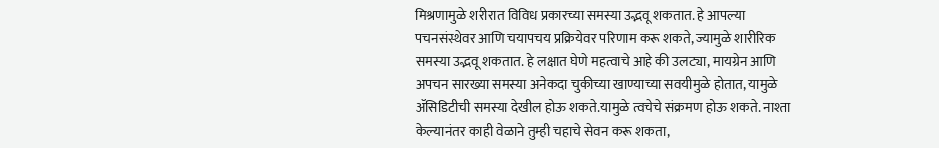मिश्रणामुळे शरीरात विविध प्रकारच्या समस्या उद्भवू शकतात. हे आपल्या पचनसंस्थेवर आणि चयापचय प्रक्रियेवर परिणाम करू शकते, ज्यामुळे शारीरिक समस्या उद्भवू शकतात. हे लक्षात घेणे महत्वाचे आहे की उलट्या, मायग्रेन आणि अपचन सारख्या समस्या अनेकदा चुकीच्या खाण्याच्या सवयीमुळे होतात, यामुळे ॲसिडिटीची समस्या देखील होऊ शकते.यामुळे त्वचेचे संक्रमण होऊ शकते. नाश्ता केल्यानंतर काही वेळाने तुम्ही चहाचे सेवन करू शकता,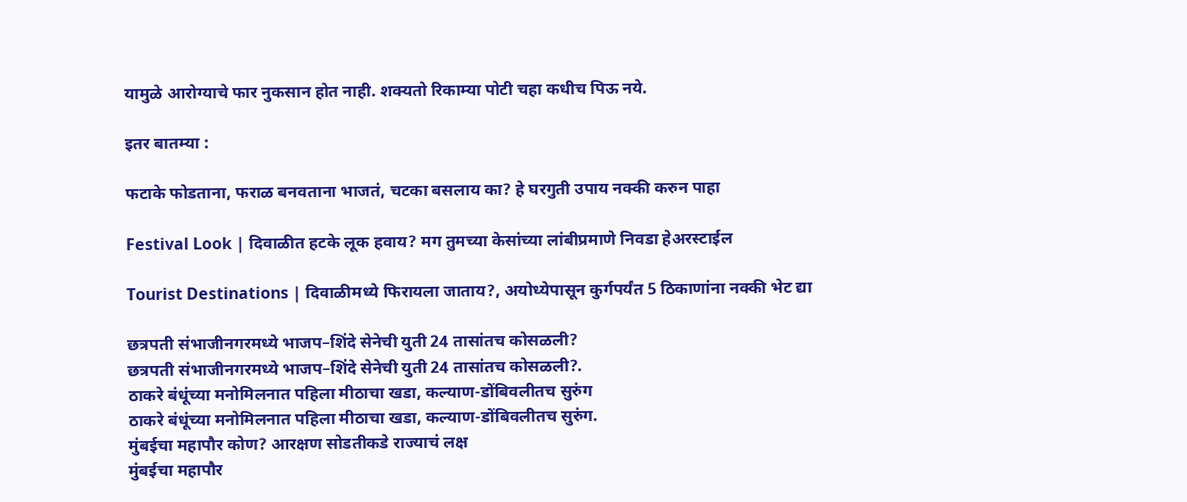यामुळे आरोग्याचे फार नुकसान होत नाही. शक्यतो रिकाम्या पोटी चहा कधीच पिऊ नये.

इतर बातम्या :

फटाके फोडताना, फराळ बनवताना भाजतं, चटका बसलाय का? हे घरगुती उपाय नक्की करुन पाहा

Festival Look | दिवाळीत हटके लूक हवाय? मग तुमच्या केसांच्या लांबीप्रमाणे निवडा हेअरस्टाईल

Tourist Destinations | दिवाळीमध्ये फिरायला जाताय?, अयोध्येपासून कुर्गपर्यंत 5 ठिकाणांना नक्की भेट द्या

छत्रपती संभाजीनगरमध्ये भाजप–शिंदे सेनेची युती 24 तासांतच कोसळली?
छत्रपती संभाजीनगरमध्ये भाजप–शिंदे सेनेची युती 24 तासांतच कोसळली?.
ठाकरे बंधूंच्या मनोमिलनात पहिला मीठाचा खडा, कल्याण-डोंबिवलीतच सुरुंग
ठाकरे बंधूंच्या मनोमिलनात पहिला मीठाचा खडा, कल्याण-डोंबिवलीतच सुरुंग.
मुंबईचा महापौर कोण? आरक्षण सोडतीकडे राज्याचं लक्ष
मुंबईचा महापौर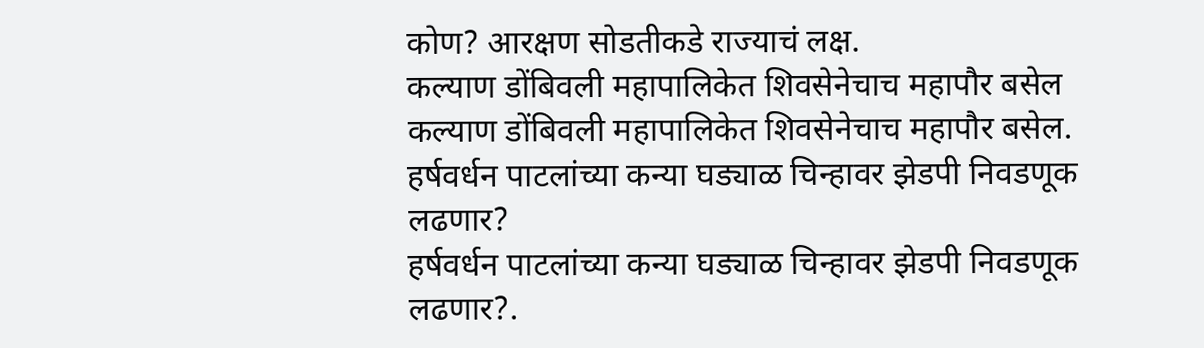कोण? आरक्षण सोडतीकडे राज्याचं लक्ष.
कल्याण डोंबिवली महापालिकेत शिवसेनेचाच महापौर बसेल
कल्याण डोंबिवली महापालिकेत शिवसेनेचाच महापौर बसेल.
हर्षवर्धन पाटलांच्या कन्या घड्याळ चिन्हावर झेडपी निवडणूक लढणार?
हर्षवर्धन पाटलांच्या कन्या घड्याळ चिन्हावर झेडपी निवडणूक लढणार?.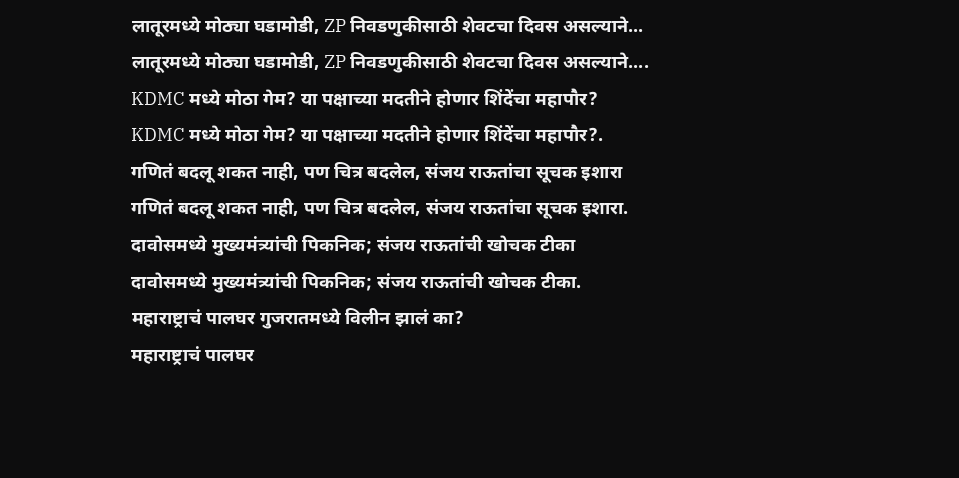लातूरमध्ये मोठ्या घडामोडी, ZP निवडणुकीसाठी शेवटचा दिवस असल्याने...
लातूरमध्ये मोठ्या घडामोडी, ZP निवडणुकीसाठी शेवटचा दिवस असल्याने....
KDMC मध्ये मोठा गेम? या पक्षाच्या मदतीने होणार शिंदेंचा महापौर?
KDMC मध्ये मोठा गेम? या पक्षाच्या मदतीने होणार शिंदेंचा महापौर?.
गणितं बदलू शकत नाही, पण चित्र बदलेल, संजय राऊतांचा सूचक इशारा
गणितं बदलू शकत नाही, पण चित्र बदलेल, संजय राऊतांचा सूचक इशारा.
दावोसमध्ये मुख्यमंत्र्यांची पिकनिक; संजय राऊतांची खोचक टीका
दावोसमध्ये मुख्यमंत्र्यांची पिकनिक; संजय राऊतांची खोचक टीका.
महाराष्ट्राचं पालघर गुजरातमध्ये विलीन झालं का?
महाराष्ट्राचं पालघर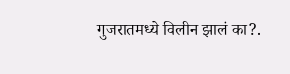गुजरातमध्ये विलीन झालं का?.